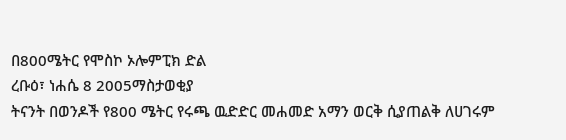በ800ሜትር የሞስኮ ኦሎምፒክ ድል
ረቡዕ፣ ነሐሴ 8 2005ማስታወቂያ
ትናንት በወንዶች የ800 ሜትር የሩጫ ዉድድር መሐመድ አማን ወርቅ ሲያጠልቅ ለሀገሩም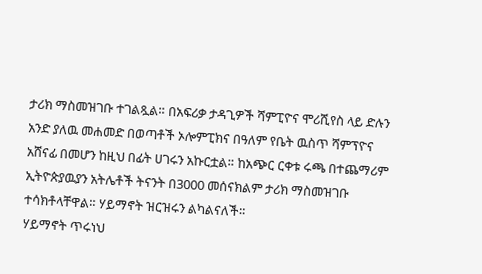ታሪክ ማስመዝገቡ ተገልጿል። በአፍሪቃ ታዳጊዎች ሻምፒዮና ሞሪሺየስ ላይ ድሉን አንድ ያለዉ መሐመድ በወጣቶች ኦሎምፒክና በዓለም የቤት ዉስጥ ሻምፕዮና አሸናፊ በመሆን ከዚህ በፊት ሀገሩን አኩርቷል። ከአጭር ርቀቱ ሩጫ በተጨማሪም ኢትዮጵያዉያን አትሌቶች ትናንት በ3000 መሰናክልም ታሪክ ማስመዝገቡ ተሳክቶላቸዋል። ሃይማኖት ዝርዝሩን ልካልናለች።
ሃይማኖት ጥሩነህ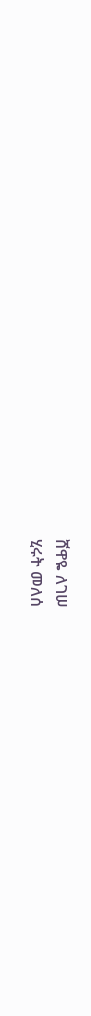ሸዋዬ ለገሠ
ሂሩት መለሰ